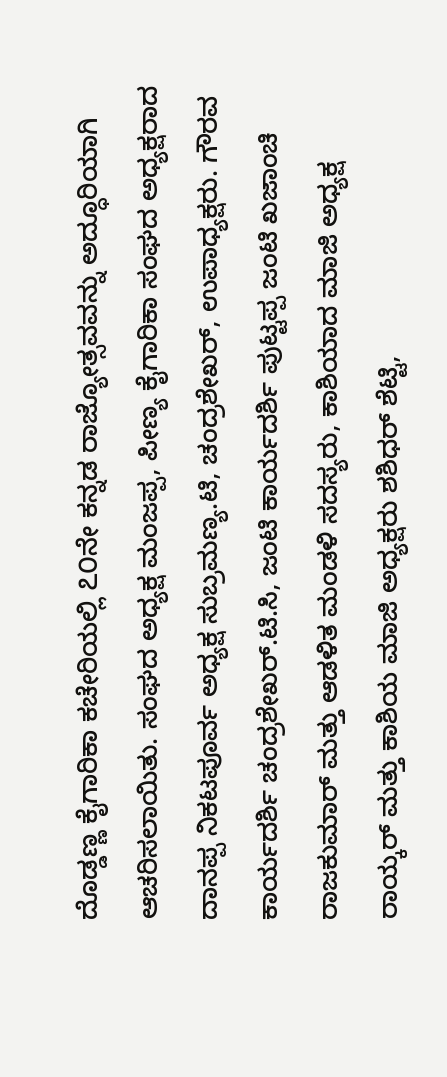ದೊಡ್ಡಣ್ಣ ಕೈಗಾರಿಕಾ ಕಚೇರಿಯಲ್ಲಿ ೭೦ನೇ ಕನ್ನಡ ರಾಜ್ಯೋತ್ಸವವನ್ನು ಅದ್ಧೂರಿಯಾಗಿ ಆಚರಿಸಲಾಯಿತು. ಸಂಘದ ಅಧ್ಯಕ್ಷ ಮಂಜಪ್ಪ, ಪೀಣ್ಯ ಕೈಗಾರಿಕಾ ಸಂಘದ ಅಧ್ಯಕ್ಷರಾದ ದಾನಪ್ಪ ನಿಕಟಪೂರ್ವ ಅಧ್ಯಕ್ಷ ಸುಬ್ರಮಣ್ಯ.ಟಿ, ಚಂದ್ರಶೇಖರ್, ಉಪಾಧ್ಯಕ್ಷರು. ಗೌರವ ಕಾರ್ಯದರ್ಶಿ ಚಂದ್ರಶೇಖರ್.ಟಿ.ಸಿ, ಜಂಟಿ ಕಾರ್ಯದರ್ಶಿ ಪುಟ್ಟಪ್ಪ ಜಂಟಿ ಖಜಾಂಚಿ ರಾಜಕುಮಾರ್ ಮತ್ತು ಆಡಳಿತ ಮಂಡಳಿ ಸದಸ್ಯರು, ಕಾಶಿಯಾದ ಮಾಜಿ ಅಧ್ಯಕ್ಷ ರಾಯ್ಕರ್ ಮತ್ತು ಕಾಶಿಯ ಮಾಜಿ ಅಧ್ಯಕ್ಷರು ಶಶಿಧರ್ ಶೆಟ್ಟಿ,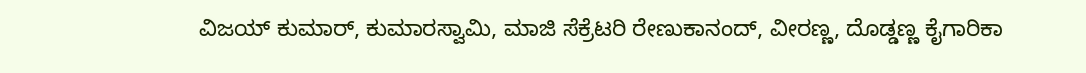ವಿಜಯ್ ಕುಮಾರ್, ಕುಮಾರಸ್ವಾಮಿ, ಮಾಜಿ ಸೆಕ್ರೆಟರಿ ರೇಣುಕಾನಂದ್, ವೀರಣ್ಣ, ದೊಡ್ಡಣ್ಣ ಕೈಗಾರಿಕಾ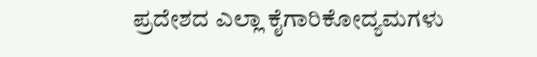ಪ್ರದೇಶದ ಎಲ್ಲಾ ಕೈಗಾರಿಕೋದ್ಯಮಗಳು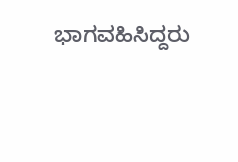ಭಾಗವಹಿಸಿದ್ದರು